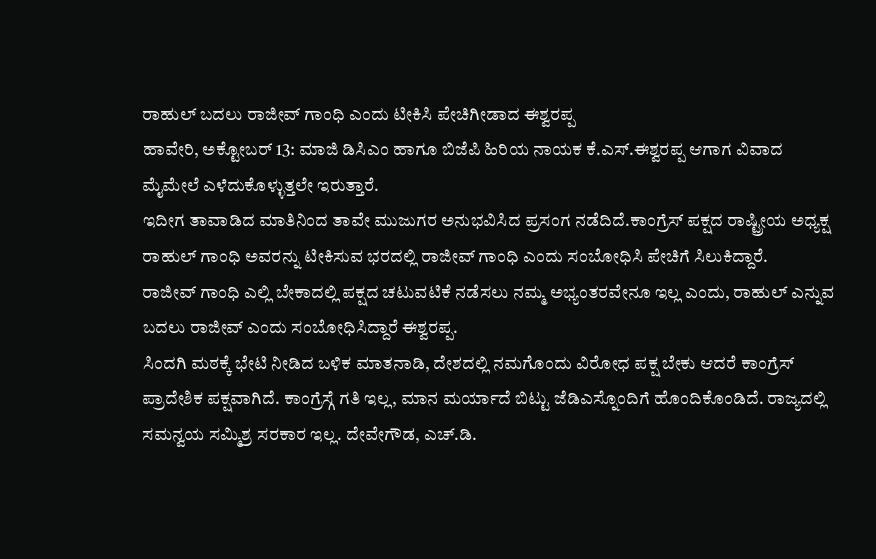ರಾಹುಲ್ ಬದಲು ರಾಜೀವ್ ಗಾಂಧಿ ಎಂದು ಟೀಕಿಸಿ ಪೇಚಿಗೀಡಾದ ಈಶ್ವರಪ್ಪ
ಹಾವೇರಿ, ಅಕ್ಟೋಬರ್ 13: ಮಾಜಿ ಡಿಸಿಎಂ ಹಾಗೂ ಬಿಜೆಪಿ ಹಿರಿಯ ನಾಯಕ ಕೆ.ಎಸ್.ಈಶ್ವರಪ್ಪ ಆಗಾಗ ವಿವಾದ ಮೈಮೇಲೆ ಎಳೆದುಕೊಳ್ಳುತ್ತಲೇ ಇರುತ್ತಾರೆ.
ಇದೀಗ ತಾವಾಡಿದ ಮಾತಿನಿಂದ ತಾವೇ ಮುಜುಗರ ಅನುಭವಿಸಿದ ಪ್ರಸಂಗ ನಡೆದಿದೆ.ಕಾಂಗ್ರೆಸ್ ಪಕ್ಷದ ರಾಷ್ಟ್ರೀಯ ಅಧ್ಯಕ್ಷ ರಾಹುಲ್ ಗಾಂಧಿ ಅವರನ್ನು ಟೀಕಿಸುವ ಭರದಲ್ಲಿ ರಾಜೀವ್ ಗಾಂಧಿ ಎಂದು ಸಂಬೋಧಿಸಿ ಪೇಚಿಗೆ ಸಿಲುಕಿದ್ದಾರೆ.
ರಾಜೀವ್ ಗಾಂಧಿ ಎಲ್ಲಿ ಬೇಕಾದಲ್ಲಿ ಪಕ್ಷದ ಚಟುವಟಿಕೆ ನಡೆಸಲು ನಮ್ಮ ಅಭ್ಯಂತರವೇನೂ ಇಲ್ಲ ಎಂದು, ರಾಹುಲ್ ಎನ್ನುವ ಬದಲು ರಾಜೀವ್ ಎಂದು ಸಂಬೋಧಿಸಿದ್ದಾರೆ ಈಶ್ವರಪ್ಪ.
ಸಿಂದಗಿ ಮಠಕ್ಕೆ ಭೇಟಿ ನೀಡಿದ ಬಳಿಕ ಮಾತನಾಡಿ, ದೇಶದಲ್ಲಿ ನಮಗೊಂದು ವಿರೋಧ ಪಕ್ಷ ಬೇಕು ಆದರೆ ಕಾಂಗ್ರೆಸ್ ಪ್ರಾದೇಶಿಕ ಪಕ್ಷವಾಗಿದೆ. ಕಾಂಗ್ರೆಸ್ಗೆ ಗತಿ ಇಲ್ಲ, ಮಾನ ಮರ್ಯಾದೆ ಬಿಟ್ಟು ಜೆಡಿಎಸ್ನೊಂದಿಗೆ ಹೊಂದಿಕೊಂಡಿದೆ. ರಾಜ್ಯದಲ್ಲಿ ಸಮನ್ವಯ ಸಮ್ಮಿಶ್ರ ಸರಕಾರ ಇಲ್ಲ. ದೇವೇಗೌಡ, ಎಚ್.ಡಿ.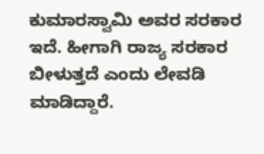ಕುಮಾರಸ್ವಾಮಿ ಅವರ ಸರಕಾರ ಇದೆ. ಹೀಗಾಗಿ ರಾಜ್ಯ ಸರಕಾರ ಬೀಳುತ್ತದೆ ಎಂದು ಲೇವಡಿ ಮಾಡಿದ್ದಾರೆ.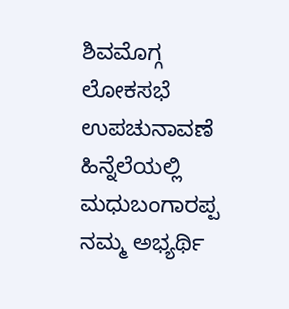ಶಿವಮೊಗ್ಗ ಲೋಕಸಭೆ ಉಪಚುನಾವಣೆ ಹಿನ್ನೆಲೆಯಲ್ಲಿ ಮಧುಬಂಗಾರಪ್ಪ ನಮ್ಮ ಅಭ್ಯರ್ಥಿ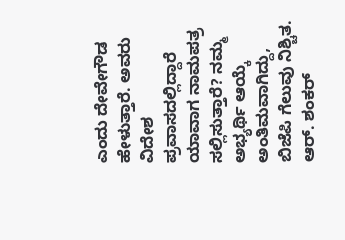ಎಂದು ದೇವೇಗೌಡ ಹೇಳುತ್ತಾರೆ. ಅವರು ವಿದೇಶ ಪ್ರವಾಸದಲ್ಲಿದ್ದಾರೆ ಯಾವಾಗ ನಾಮಪತ್ರ ಸಲ್ಲಿಸುತ್ತಾರೆ? ನಮ್ಮ ಅಭ್ಯರ್ಥಿ ಆಯ್ಕೆ ಅಂತಿಮವಾಗಿದ್ದು, ಬಿಜೆಪಿ ಗೆಲುವು ನಿಶ್ಚಿತ. ಆರ್. ಶಂಕರ್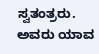ಸ್ವತಂತ್ರರು. ಅವರು ಯಾವ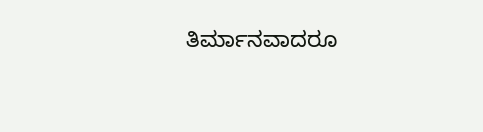ತಿರ್ಮಾನವಾದರೂ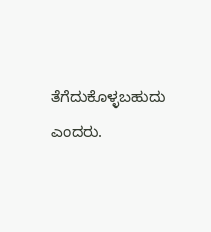ತೆಗೆದುಕೊಳ್ಳಬಹುದು ಎಂದರು.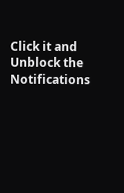Click it and Unblock the Notifications